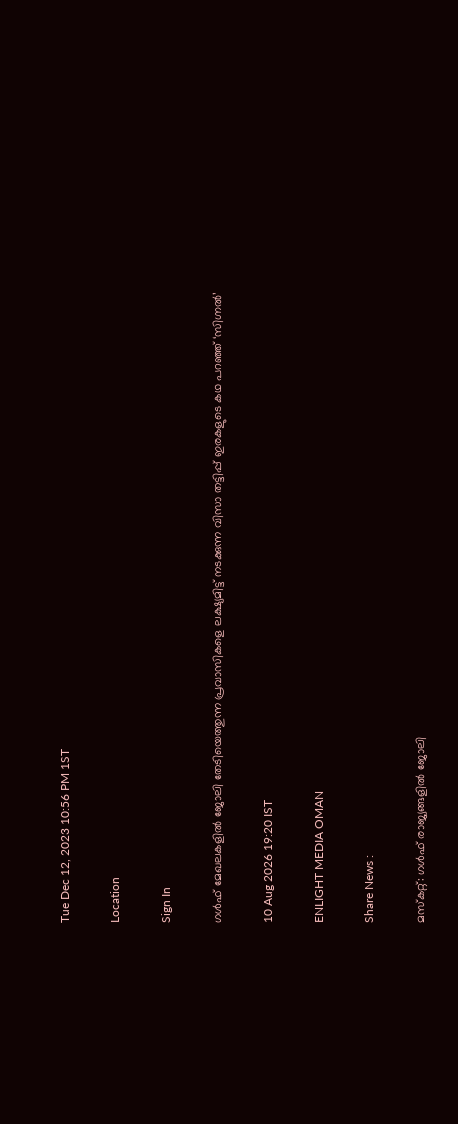Tue Dec 12, 2023 10:56 PM 1ST

Location

Sign In

ഗൾഫ് മേഖലകളിൽ ജോലി തേടിയെത്തുന്ന പ്രവാസികളെ ലക്ഷ്യമിട്ട് നടക്കുന്ന വിസാ തട്ടിപ്പ് ഇരകളുടെ കഥ പറഞ്ഞ് ‘സിഗ്നൽ’

10 Aug 2026 19:20 IST

ENLIGHT MEDIA OMAN

Share News :

മസ്‌കറ്റ്: ഗൾഫ് രാജ്യങ്ങളിൽ ജോലി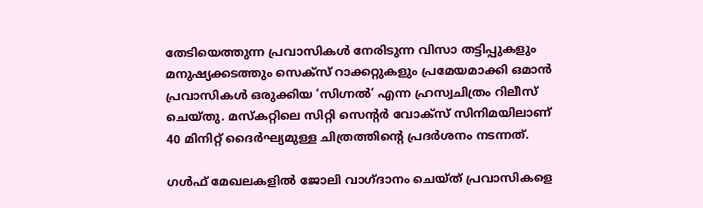തേടിയെത്തുന്ന പ്രവാസികൾ നേരിടുന്ന വിസാ തട്ടിപ്പുകളും മനുഷ്യക്കടത്തും സെക്സ് റാക്കറ്റുകളും പ്രമേയമാക്കി ഒമാൻ പ്രവാസികൾ ഒരുക്കിയ ‘സിഗ്നൽ’ എന്ന ഹ്രസ്വചിത്രം റിലീസ് ചെയ്തു. മസ്‌കറ്റിലെ സിറ്റി സെന്റർ വോക്സ് സിനിമയിലാണ് 40 മിനിറ്റ് ദൈർഘ്യമുള്ള ചിത്രത്തിന്റെ പ്രദർശനം നടന്നത്.

ഗൾഫ് മേഖലകളിൽ ജോലി വാഗ്ദാനം ചെയ്ത് പ്രവാസികളെ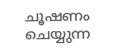ചൂഷണം ചെയ്യുന്ന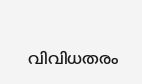വിവിധതരം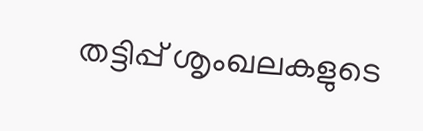തട്ടിപ്പ് ശൃംഖലകളുടെ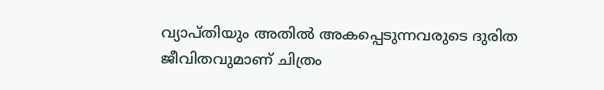വ്യാപ്തിയും അതിൽ അകപ്പെടുന്നവരുടെ ദുരിത ജീവിതവുമാണ് ചിത്രം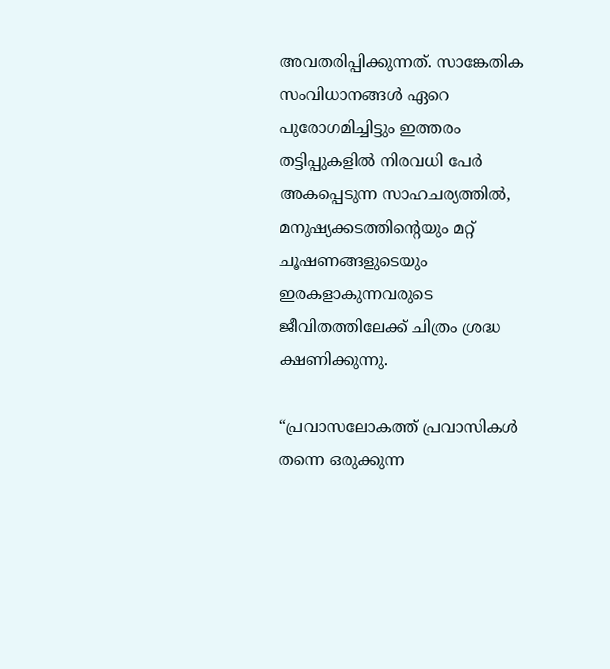അവതരിപ്പിക്കുന്നത്. സാങ്കേതിക സംവിധാനങ്ങൾ ഏറെ പുരോഗമിച്ചിട്ടും ഇത്തരം തട്ടിപ്പുകളിൽ നിരവധി പേർ അകപ്പെടുന്ന സാഹചര്യത്തിൽ, മനുഷ്യക്കടത്തിന്റെയും മറ്റ് ചൂഷണങ്ങളുടെയും ഇരകളാകുന്നവരുടെ ജീവിതത്തിലേക്ക് ചിത്രം ശ്രദ്ധ ക്ഷണിക്കുന്നു.

“പ്രവാസലോകത്ത് പ്രവാസികൾ തന്നെ ഒരുക്കുന്ന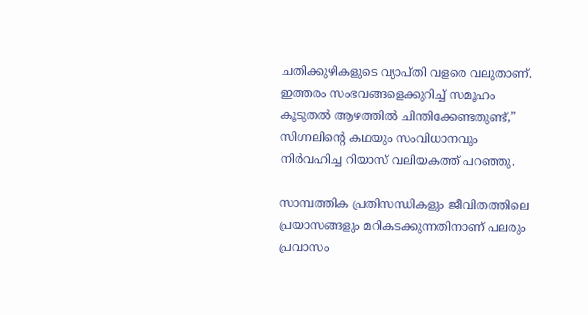ചതിക്കുഴികളുടെ വ്യാപ്തി വളരെ വലുതാണ്. ഇത്തരം സംഭവങ്ങളെക്കുറിച്ച് സമൂഹം കൂടുതൽ ആഴത്തിൽ ചിന്തിക്കേണ്ടതുണ്ട്,” സിഗ്നലിന്റെ കഥയും സംവിധാനവും നിർവഹിച്ച റിയാസ് വലിയകത്ത് പറഞ്ഞു.

സാമ്പത്തിക പ്രതിസന്ധികളും ജീവിതത്തിലെ പ്രയാസങ്ങളും മറികടക്കുന്നതിനാണ് പലരും പ്രവാസം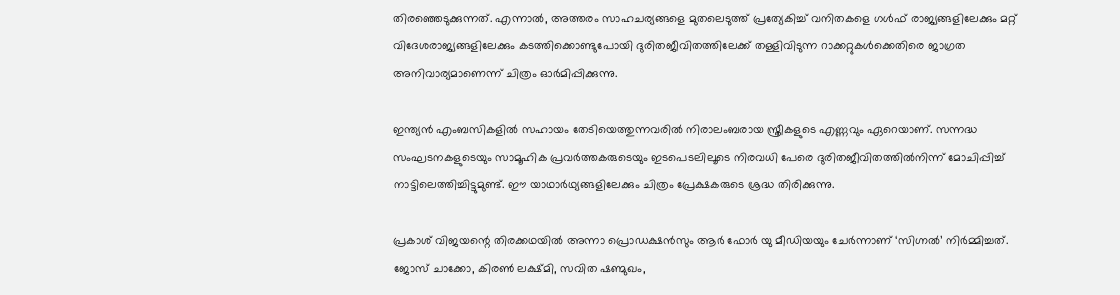തിരഞ്ഞെടുക്കുന്നത്. എന്നാൽ, അത്തരം സാഹചര്യങ്ങളെ മുതലെടുത്ത് പ്രത്യേകിച്ച് വനിതകളെ ഗൾഫ് രാജ്യങ്ങളിലേക്കും മറ്റ് വിദേശരാജ്യങ്ങളിലേക്കും കടത്തിക്കൊണ്ടുപോയി ദുരിതജീവിതത്തിലേക്ക് തള്ളിവിടുന്ന റാക്കറ്റുകൾക്കെതിരെ ജാഗ്രത അനിവാര്യമാണെന്ന് ചിത്രം ഓർമിപ്പിക്കുന്നു.

ഇന്ത്യൻ എംബസികളിൽ സഹായം തേടിയെത്തുന്നവരിൽ നിരാലംബരായ സ്ത്രീകളുടെ എണ്ണവും ഏറെയാണ്. സന്നദ്ധ സംഘടനകളുടെയും സാമൂഹിക പ്രവർത്തകരുടെയും ഇടപെടലിലൂടെ നിരവധി പേരെ ദുരിതജീവിതത്തിൽനിന്ന് മോചിപ്പിച്ച് നാട്ടിലെത്തിച്ചിട്ടുമുണ്ട്. ഈ യാഥാർഥ്യങ്ങളിലേക്കും ചിത്രം പ്രേക്ഷകരുടെ ശ്രദ്ധ തിരിക്കുന്നു.

പ്രകാശ് വിജയന്റെ തിരക്കഥയിൽ അന്നാ പ്രൊഡക്ഷൻസും ആർ ഫോർ യു മീഡിയയും ചേർന്നാണ് ‘സിഗ്നൽ’ നിർമ്മിച്ചത്. ജോസ് ചാക്കോ, കിരൺ ലക്ഷ്മി, സവിത ഷണ്മുഖം,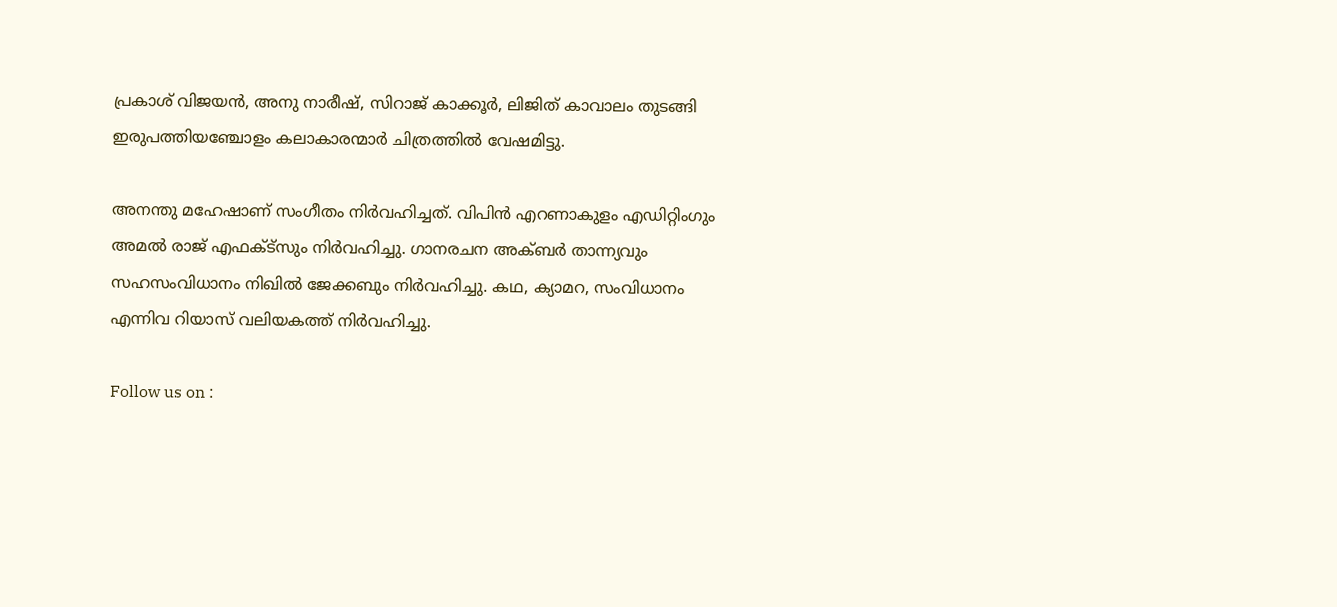പ്രകാശ് വിജയൻ, അനു നാരീഷ്, സിറാജ് കാക്കൂർ, ലിജിത് കാവാലം തുടങ്ങി ഇരുപത്തിയഞ്ചോളം കലാകാരന്മാർ ചിത്രത്തിൽ വേഷമിട്ടു.

അനന്തു മഹേഷാണ് സംഗീതം നിർവഹിച്ചത്. വിപിൻ എറണാകുളം എഡിറ്റിംഗും അമൽ രാജ് എഫക്ട്സും നിർവഹിച്ചു. ഗാനരചന അക്ബർ താന്ന്യവും സഹസംവിധാനം നിഖിൽ ജേക്കബും നിർവഹിച്ചു. കഥ, ക്യാമറ, സംവിധാനം എന്നിവ റിയാസ് വലിയകത്ത് നിർവഹിച്ചു.

Follow us on :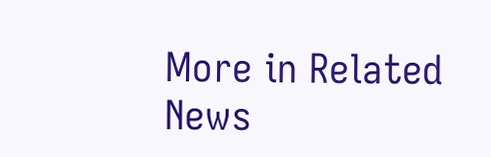More in Related News